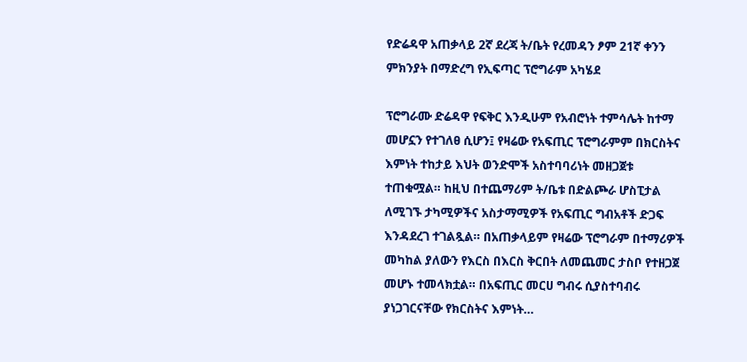የድሬዳዋ አጠቃላይ 2ኛ ደረጃ ት/ቤት የረመዳን ፆም 21ኛ ቀንን ምክንያት በማድረግ የኢፍጣር ፕሮግራም አካሄደ

ፕሮግራሙ ድሬዳዋ የፍቅር እንዲሁም የአብሮነት ተምሳሌት ከተማ መሆኗን የተገለፀ ሲሆን፤ የዛሬው የአፍጢር ፕሮግራምም በክርስትና እምነት ተከታይ እህት ወንድሞች አስተባባሪነት መዘጋጀቱ ተጠቁሟል። ከዚህ በተጨማሪም ት/ቤቱ በድልጮራ ሆስፒታል ለሚገኙ ታካሚዎችና አስታማሚዎች የአፍጢር ግብአቶች ድጋፍ እንዳደረገ ተገልጿል። በአጠቃላይም የዛሬው ፕሮግራም በተማሪዎች መካከል ያለውን የእርስ በእርስ ቅርበት ለመጨመር ታስቦ የተዘጋጀ መሆኑ ተመላክቷል። በአፍጢር መርሀ ግብሩ ሲያስተባብሩ ያነጋገርናቸው የክርስትና እምነት…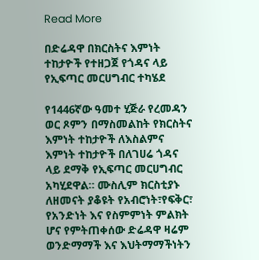Read More

በድሬዳዋ በክርስትና እምነት ተከታዮች የተዘጋጀ የጎዳና ላይ የኢፍጣር መርሀግብር ተካሄደ

የ1446ኛው ዓመተ ሂጅራ የረመዳን ወር ጾምን በማስመልከት የክርስትና እምነት ተከታዮች ለእስልምና እምነት ተከታዮች በለገሀሬ ጎዳና ላይ ደማቅ የኢፍጣር መርሀግብር አካሂደዋል። ሙስሊም ክርስቲያኑ ለዘመናት ያቆዩት የአብሮነት፣የፍቅር፣ የአንድነት እና የስምምነት ምልክት ሆና የምትጠቀሰው ድሬዳዋ ዛሬም ወንድማማች እና እህትማማችነትን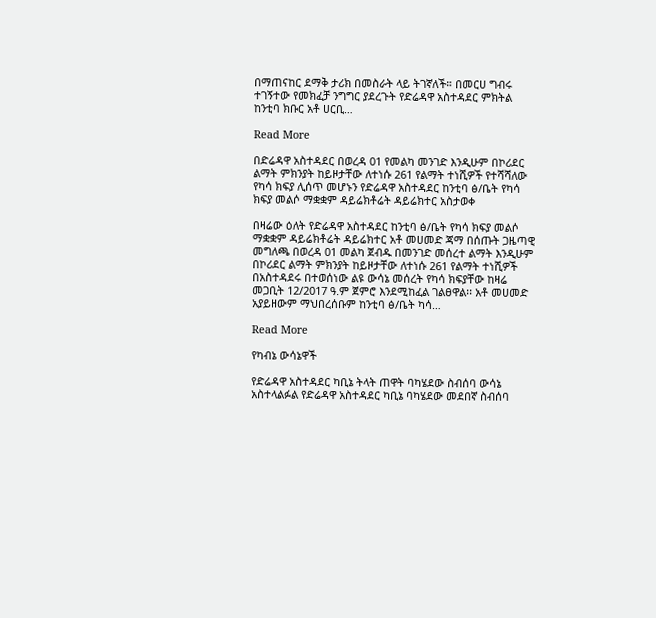በማጠናከር ደማቅ ታሪክ በመስራት ላይ ትገኛለች። በመርሀ ግብሩ ተገኝተው የመክፈቻ ንግግር ያደረጉት የድሬዳዋ አስተዳደር ምክትል ከንቲባ ክቡር አቶ ሀርቢ…

Read More

በድሬዳዋ አስተዳደር በወረዳ 01 የመልካ መንገድ እንዲሁም በኮሪደር ልማት ምክንያት ከይዞታቸው ለተነሱ 261 የልማት ተነሺዎች የተሻሻለው የካሳ ክፍያ ሊሰጥ መሆኑን የድሬዳዋ አስተዳደር ከንቲባ ፅ/ቤት የካሳ ክፍያ መልሶ ማቋቋም ዳይሬክቶሬት ዳይሬክተር አስታወቀ

በዛሬው ዕለት የድሬዳዋ አስተዳደር ከንቲባ ፅ/ቤት የካሳ ክፍያ መልሶ ማቋቋም ዳይሬክቶሬት ዳይሬክተር አቶ መሀመድ ጃማ በሰጡት ጋዜጣዊ መግለጫ በወረዳ 01 መልካ ጀብዱ በመንገድ መሰረተ ልማት እንዲሁም በኮሪደር ልማት ምክንያት ከይዞታቸው ለተነሱ 261 የልማት ተነሺዎች በአስተዳደሩ በተወሰነው ልዩ ውሳኔ መሰረት የካሳ ክፍያቸው ከዛሬ መጋቢት 12/2017 ዓ.ም ጀምሮ እንደሚከፈል ገልፀዋል፡፡ አቶ መሀመድ አያይዘውም ማህበረሰቡም ከንቲባ ፅ/ቤት ካሳ…

Read More

የካብኔ ውሳኔዋች

የድሬዳዋ አስተዳደር ካቢኔ ትላት ጠዋት ባካሄደው ስብሰባ ውሳኔ አስተላልፉል የድሬዳዋ አስተዳደር ካቢኔ ባካሄደው መደበኛ ስብሰባ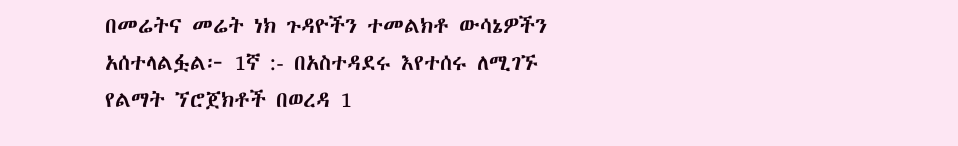በመሬትና መሬት ነክ ጉዳዮችን ተመልክቶ ውሳኔዎችን አሰተላልፏል፦ 1ኛ :- በአስተዳደሩ እየተሰሩ ለሚገኙ የልማት ኘሮጀክቶች በወረዳ 1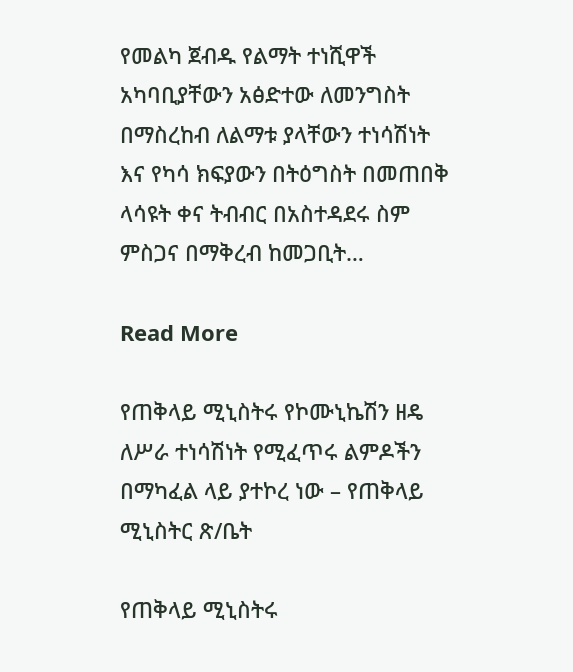የመልካ ጀብዱ የልማት ተነሺዋች አካባቢያቸውን አፅድተው ለመንግስት በማስረከብ ለልማቱ ያላቸውን ተነሳሽነት እና የካሳ ክፍያውን በትዕግስት በመጠበቅ ላሳዩት ቀና ትብብር በአስተዳደሩ ስም ምስጋና በማቅረብ ከመጋቢት…

Read More

የጠቅላይ ሚኒስትሩ የኮሙኒኬሽን ዘዴ ለሥራ ተነሳሽነት የሚፈጥሩ ልምዶችን በማካፈል ላይ ያተኮረ ነው – የጠቅላይ ሚኒስትር ጽ/ቤት

የጠቅላይ ሚኒስትሩ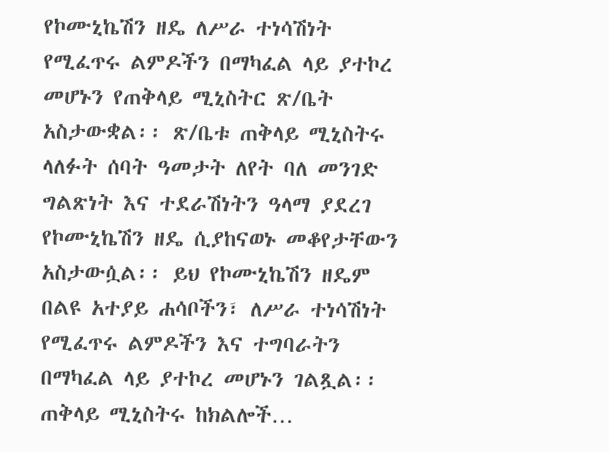የኮሙኒኬሽን ዘዴ ለሥራ ተነሳሽነት የሚፈጥሩ ልምዶችን በማካፈል ላይ ያተኮረ መሆኑን የጠቅላይ ሚኒስትር ጽ/ቤት አስታውቋል፡፡ ጽ/ቤቱ ጠቅላይ ሚኒስትሩ ላለፉት ሰባት ዓመታት ለየት ባለ መንገድ ግልጽነት እና ተደራሽነትን ዓላማ ያደረገ የኮሙኒኬሽን ዘዴ ሲያከናወኑ መቆየታቸውን አስታውሷል፡፡ ይህ የኮሙኒኬሽን ዘዴም በልዩ አተያይ ሐሳቦችን፣ ለሥራ ተነሳሽነት የሚፈጥሩ ልምዶችን እና ተግባራትን በማካፈል ላይ ያተኮረ መሆኑን ገልጿል፡፡ ጠቅላይ ሚኒስትሩ ከክልሎች…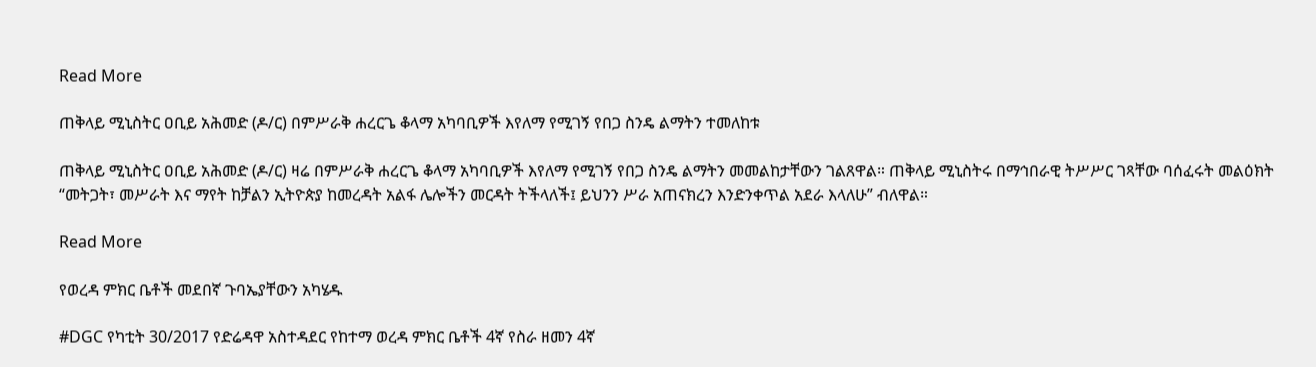Read More

ጠቅላይ ሚኒስትር ዐቢይ አሕመድ (ዶ/ር) በምሥራቅ ሐረርጌ ቆላማ አካባቢዎች እየለማ የሚገኝ የበጋ ስንዴ ልማትን ተመለከቱ

ጠቅላይ ሚኒስትር ዐቢይ አሕመድ (ዶ/ር) ዛሬ በምሥራቅ ሐረርጌ ቆላማ አካባቢዎች እየለማ የሚገኝ የበጋ ስንዴ ልማትን መመልከታቸውን ገልጸዋል። ጠቅላይ ሚኒስትሩ በማኅበራዊ ትሥሥር ገጻቸው ባሰፈሩት መልዕክት “መትጋት፣ መሥራት እና ማየት ከቻልን ኢትዮጵያ ከመረዳት አልፋ ሌሎችን መርዳት ትችላለች፤ ይህንን ሥራ አጠናክረን እንድንቀጥል አደራ እላለሁ” ብለዋል።

Read More

የወረዳ ምክር ቤቶች መደበኛ ጉባኤያቸውን አካሄዱ

#DGC የካቲት 30/2017 የድሬዳዋ አስተዳደር የከተማ ወረዳ ምክር ቤቶች 4ኛ የስራ ዘመን 4ኛ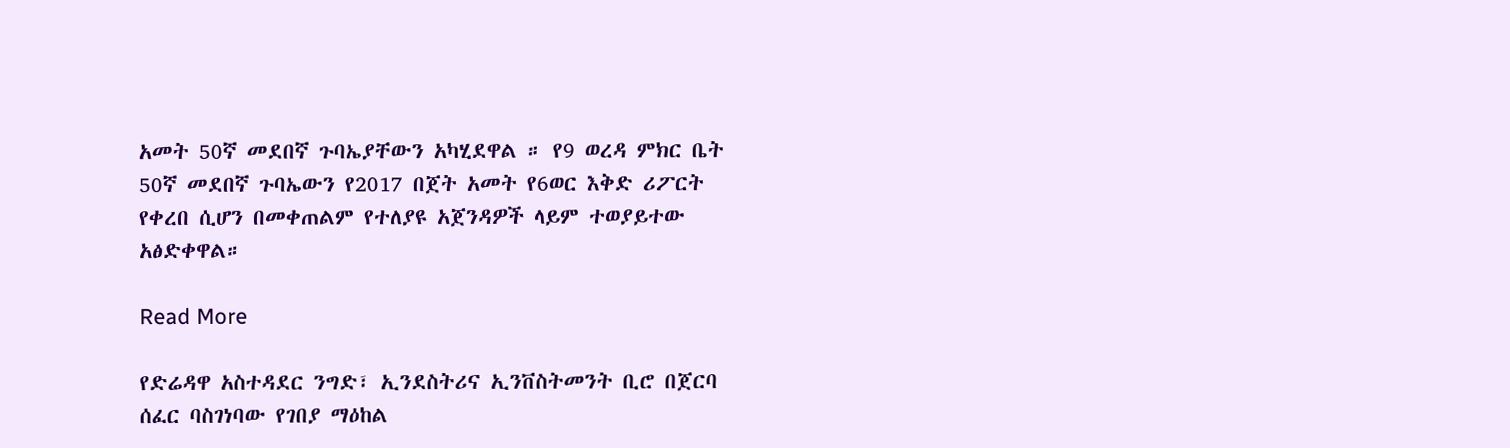አመት 50ኛ መደበኛ ጉባኤያቸውን አካሂደዋል ። የ9 ወረዳ ምክር ቤት 50ኛ መደበኛ ጉባኤውን የ2017 በጀት አመት የ6ወር እቅድ ሪፖርት የቀረበ ሲሆን በመቀጠልም የተለያዩ አጀንዳዎች ላይም ተወያይተው አፅድቀዋል።

Read More

የድሬዳዋ አስተዳደር ንግድ፣ ኢንደስትሪና ኢንቨስትመንት ቢሮ በጀርባ ሰፈር ባስገነባው የገበያ ማዕከል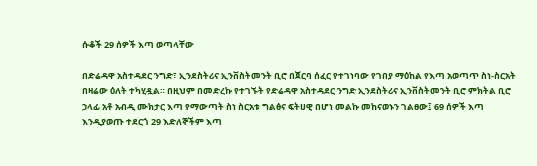ሱቆች 29 ሰዎች እጣ ወጣላቸው

በድሬዳዋ አስተዳደር ንግድ፣ ኢንደስትሪና ኢንቨስትመንት ቢሮ በጀርባ ሰፈር የተገነባው የገበያ ማዕከል የእጣ አወጣጥ ስነ-ስርአት በዛሬው ዕለት ተካሂዷል። በዚህም በመድረኩ የተገኙት የድሬዳዋ አስተዳደር ንግድ ኢንደስትሪና ኢንቨስትመንት ቢሮ ምክትል ቢሮ ኃላፊ አቶ አብዲ ሙክታር እጣ የማውጣት ስነ ስርአቱ ግልፅና ፍትሀዊ በሆነ መልኩ መከናወኑን ገልፀው፤ 69 ሰዎች እጣ እንዲያወጡ ተደርጎ 29 እድለኞችም እጣ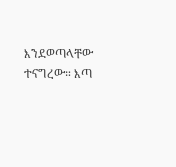እንደወጣላቸው ተናግረው። እጣ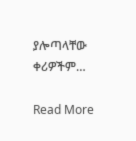ያሎጣላቸው ቀሪዎችም…

Read More